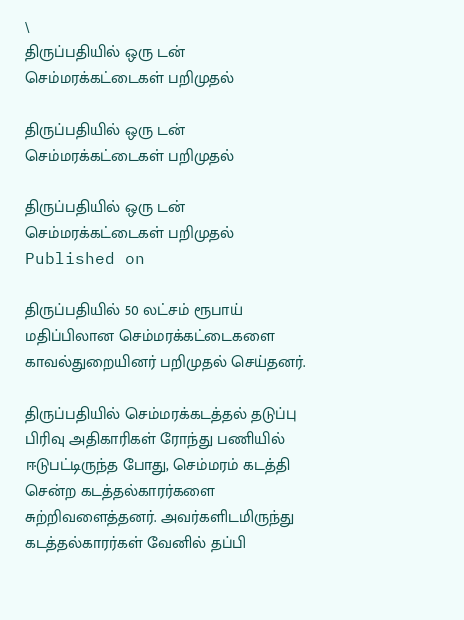\
திருப்பதியில் ஒரு டன் செம்மரக்கட்டைகள் பறிமுதல்

திருப்பதியில் ஒரு டன் செம்மரக்கட்டைகள் பறிமுதல்

திருப்பதியில் ஒரு டன் செம்மரக்கட்டைகள் பறிமுதல்
Published on

திருப்பதியில் 50 லட்சம் ரூபாய் மதிப்பிலான செம்மரக்கட்டைகளை காவல்துறையினர் பறிமுதல் செய்தனர்.

திருப்பதியில் செம்மரக்கடத்தல் தடுப்பு பிரிவு அதிகாரிகள் ரோந்து பணியில் ஈடுபட்டிருந்த போது, செம்மரம் கடத்தி சென்ற கடத்தல்காரர்களை சுற்றிவளைத்தனர். அவர்களிடமிருந்து கடத்தல்காரர்கள் வேனில் தப்பி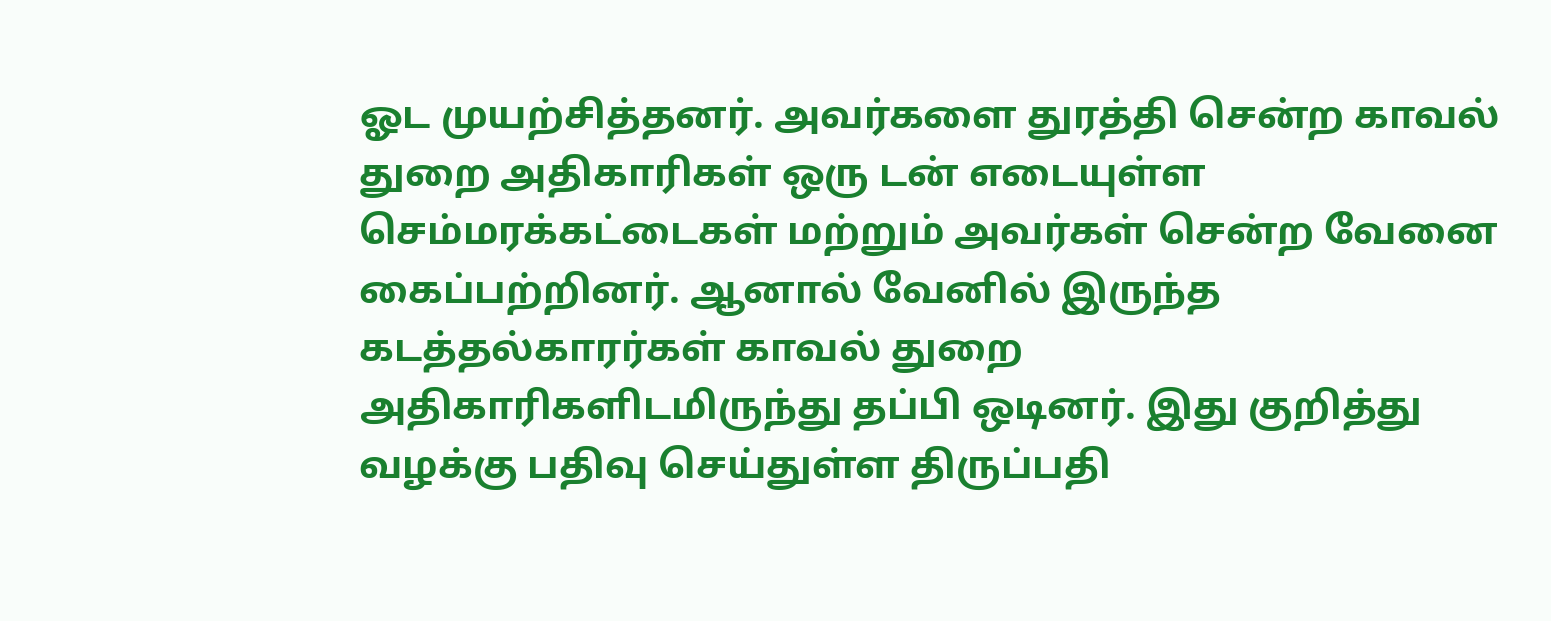ஓட முயற்சித்தனர். அவர்களை துரத்தி சென்ற காவல் துறை அதிகாரிகள் ஒரு டன் எடையுள்ள செம்மரக்கட்டைகள் மற்றும் அவர்கள் சென்ற வேனை கைப்பற்றினர். ஆனால் வேனில் இருந்த கடத்தல்காரர்கள் காவல் துறை அதிகாரிகளிடமிருந்து தப்பி ஒடினர். இது குறித்து வழக்கு பதிவு செய்துள்ள திருப்பதி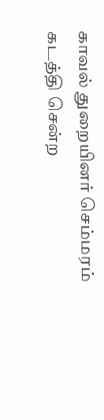காவல் துறையினர் செம்மரம் கடத்தி சென்ற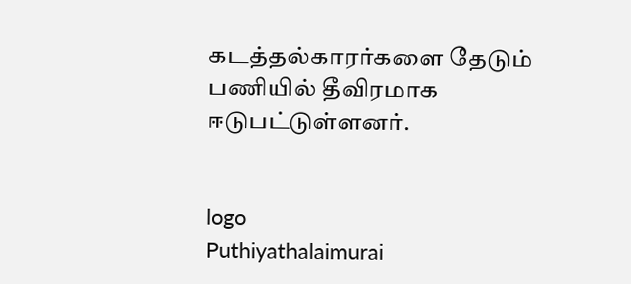கடத்தல்காரர்களை தேடும் பணியில் தீவிரமாக ஈடுபட்டுள்ளனர்.


logo
Puthiyathalaimurai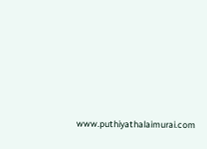www.puthiyathalaimurai.com